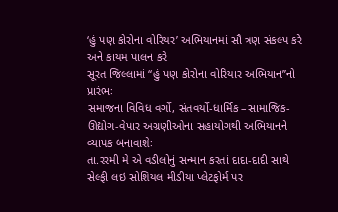‘હું પણ કોરોના વોરિયર’ અભિયાનમાં સૌ ત્રણ સંકલ્પ કરે અને કાયમ પાલન કરે
સૂરત જિલ્લામાં ‘‘હું પણ કોરોના વોરિયાર અભિયાન’’નો પ્રારંભઃ
સમાજના વિવિધ વર્ગો, સંતવર્યો-ધાર્મિક –સામાજિક-ઊદ્યોગ-વેપાર અગ્રણીઓના સહાયોગથી અભિયાનને વ્યાપક બનાવાશેઃ
તા.રરમી મે એ વડીલોનું સન્માન કરતાં દાદા-દાદી સાથે સેલ્ફી લઇ સોશિયલ મીડીયા પ્લેટફોર્મ પર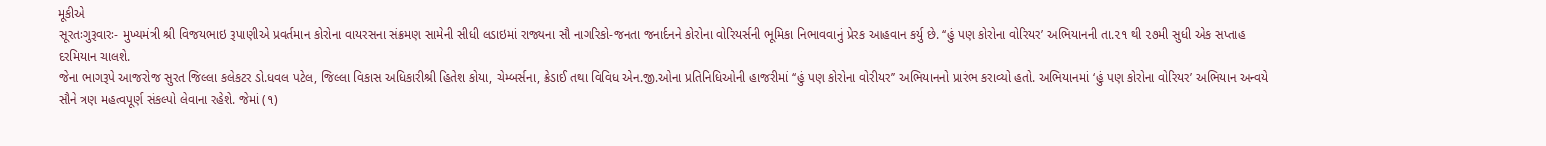મૂકીએ
સૂરતઃગુરૂવારઃ- મુખ્યમંત્રી શ્રી વિજયભાઇ રૂપાણીએ પ્રવર્તમાન કોરોના વાયરસના સંક્રમણ સામેની સીધી લડાઇમાં રાજ્યના સૌ નાગરિકો-જનતા જનાર્દનને કોરોના વોરિયર્સની ભૂમિકા નિભાવવાનું પ્રેરક આહવાન કર્યુ છે. ‘‘હું પણ કોરોના વોરિયર’ અભિયાનની તા.૨૧ થી ૨૭મી સુધી એક સપ્તાહ દરમિયાન ચાલશે.
જેના ભાગરૂપે આજરોજ સુરત જિલ્લા કલેકટર ડો.ધવલ પટેલ, જિલ્લા વિકાસ અધિકારીશ્રી હિતેશ કોયા, ચેમ્બર્સના, ક્રેડાઈ તથા વિવિધ એન.જી.ઓના પ્રતિનિધિઓની હાજરીમાં ‘‘હું પણ કોરોના વોરીયર’’ અભિયાનનો પ્રારંભ કરાવ્યો હતો. અભિયાનમાં ‘હું પણ કોરોના વોરિયર’ અભિયાન અન્વયે સૌને ત્રણ મહત્વપૂર્ણ સંકલ્પો લેવાના રહેશે. જેમાં (૧)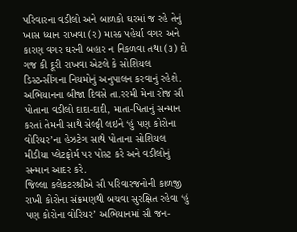પરિવારના વડીલો અને બાળકો ઘરમાં જ રહે તેનું ખાસ ધ્યાન રાખવા (ર) માસ્ક પહેર્યા વગર અને કારણ વગર ઘરની બહાર ન નિકળવા તથા (૩) દો ગજ કી દૂરી રાખવા એટલે કે સોશિયલ ડિસ્ટન્સીંગના નિયમોનું અનુપાલન કરવાનું રહેશે.
અભિયાનના બીજા દિવસે તા.રરમી મેના રોજ સૌ પોતાના વડીલો દાદા-દાદી, માતા-પિતાનું સન્માન કરતાં તેમની સાથે સેલ્ફી લઇને ‘હું પણ કોરોના વોરિયર’ના હેઝટેગ સાથે પોતાના સોશિયલ મીડીયા પ્લેટફોર્મ પર પોસ્ટ કરે અને વડીલોનું સન્માન આદર કરે.
જિલ્લા કલેકટરશ્રીએ સૌ પરિવારજનોની કાળજી રાખી કોરોના સંક્રમણથી બચવા સુરક્ષિત રહેવા ‘હું પણ કોરોના વોરિયર’ અભિયાનમાં સૌ જન-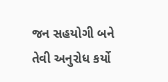જન સહયોગી બને તેવી અનુરોધ કર્યો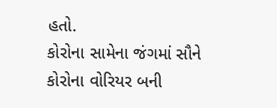હતો.
કોરોના સામેના જંગમાં સૌને કોરોના વોરિયર બની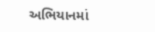અભિયાનમાં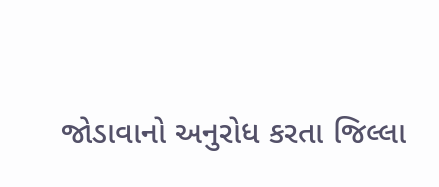જોડાવાનો અનુરોધ કરતા જિલ્લા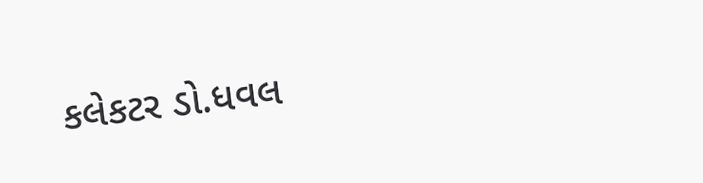કલેકટર ડો.ધવલ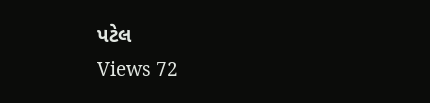પટેલ
Views 72